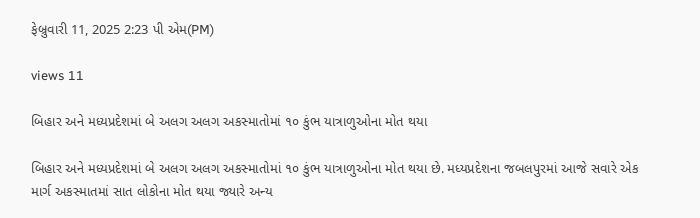ફેબ્રુવારી 11, 2025 2:23 પી એમ(PM)

views 11

બિહાર અને મધ્યપ્રદેશમાં બે અલગ અલગ અકસ્માતોમાં ૧૦ કુંભ યાત્રાળુઓના મોત થયા

બિહાર અને મધ્યપ્રદેશમાં બે અલગ અલગ અકસ્માતોમાં ૧૦ કુંભ યાત્રાળુઓના મોત થયા છે. મધ્યપ્રદેશના જબલપુરમાં આજે સવારે એક માર્ગ અકસ્માતમાં સાત લોકોના મોત થયા જ્યારે અન્ય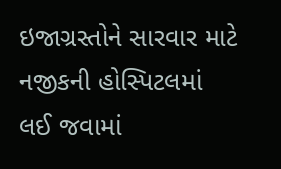ઇજાગ્રસ્તોને સારવાર માટે નજીકની હોસ્પિટલમાં લઈ જવામાં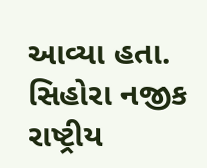આવ્યા હતા. સિહોરા નજીક રાષ્ટ્રીય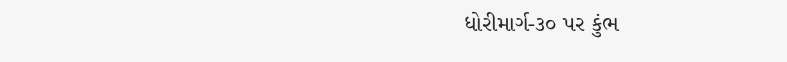ધોરીમાર્ગ-૩૦ પર કુંભ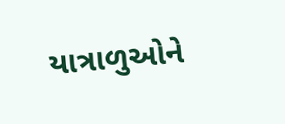યાત્રાળુઓને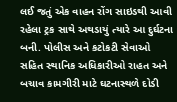લઈ જતું એક વાહન રોંગ સાઇડથી આવી રહેલા ટ્રક સાથે અથડાયું ત્યારે આ દુર્ઘટના બની. પોલીસ અને કટોકટી સેવાઓ સહિત સ્થાનિક અધિકારીઓ રાહત અને બચાવ કામગીરી માટે ઘટનાસ્થળે દોડી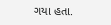ગયા હતા.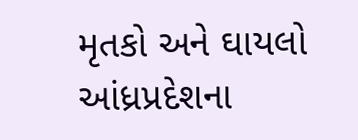મૃતકો અને ઘાયલો આંધ્રપ્રદેશના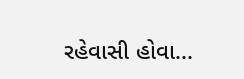રહેવાસી હોવા...